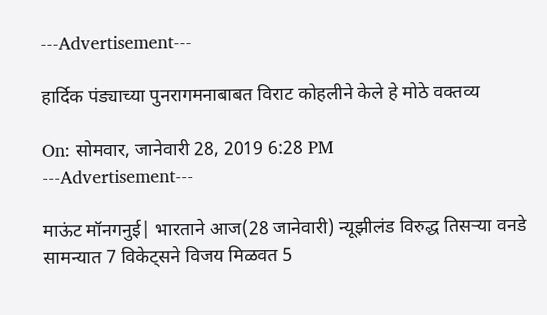---Advertisement---

हार्दिक पंड्याच्या पुनरागमनाबाबत विराट कोहलीने केले हे मोठे वक्तव्य

On: सोमवार, जानेवारी 28, 2019 6:28 PM
---Advertisement---

माऊंट मॉनगनुई| भारताने आज(28 जानेवारी) न्यूझीलंड विरुद्ध तिसऱ्या वनडे सामन्यात 7 विकेट्सने विजय मिळवत 5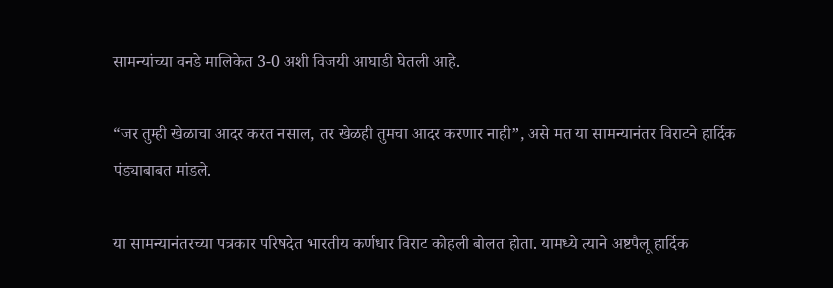सामन्यांच्या वनडे मालिकेत 3-0 अशी विजयी आघाडी घेतली आहे.

“जर तुम्ही खेळाचा आदर करत नसाल, तर खेळही तुमचा आदर करणार नाही”, असे मत या सामन्यानंतर विराटने हार्दिक पंड्याबाबत मांडले.

या सामन्यानंतरच्या पत्रकार परिषदेत भारतीय कर्णधार विराट कोहली बोलत होता. यामध्ये त्याने अष्टपैलू हार्दिक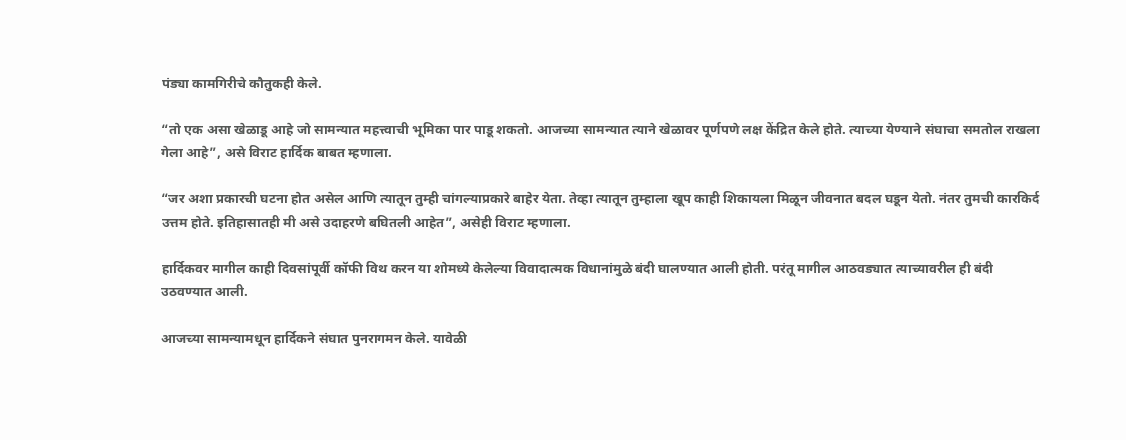पंड्या कामगिरीचे कौतुकही केले.

“तो एक असा खेळाडू आहे जो सामन्यात महत्त्वाची भूमिका पार पाडू शकतो. आजच्या सामन्यात त्याने खेळावर पूर्णपणे लक्ष केंद्रित केले होते. त्याच्या येण्याने संघाचा समतोल राखला गेला आहे”, असे विराट हार्दिक बाबत म्हणाला.

“जर अशा प्रकारची घटना होत असेल आणि त्यातून तुम्ही चांगल्याप्रकारे बाहेर येता. तेव्हा त्यातून तुम्हाला खूप काही शिकायला मिळून जीवनात बदल घडून येतो. नंतर तुमची कारकिर्द उत्तम होते. इतिहासातही मी असे उदाहरणे बघितली आहेत”, असेही विराट म्हणाला.

हार्दिकवर मागील काही दिवसांपूर्वी कॉफी विथ करन या शोमध्ये केलेल्या विवादात्मक विधानांमुळे बंदी घालण्यात आली होती. परंतू मागील आठवड्यात त्याच्यावरील ही बंदी उठवण्यात आली.

आजच्या सामन्यामधून हार्दिकने संघात पुनरागमन केले. यावेळी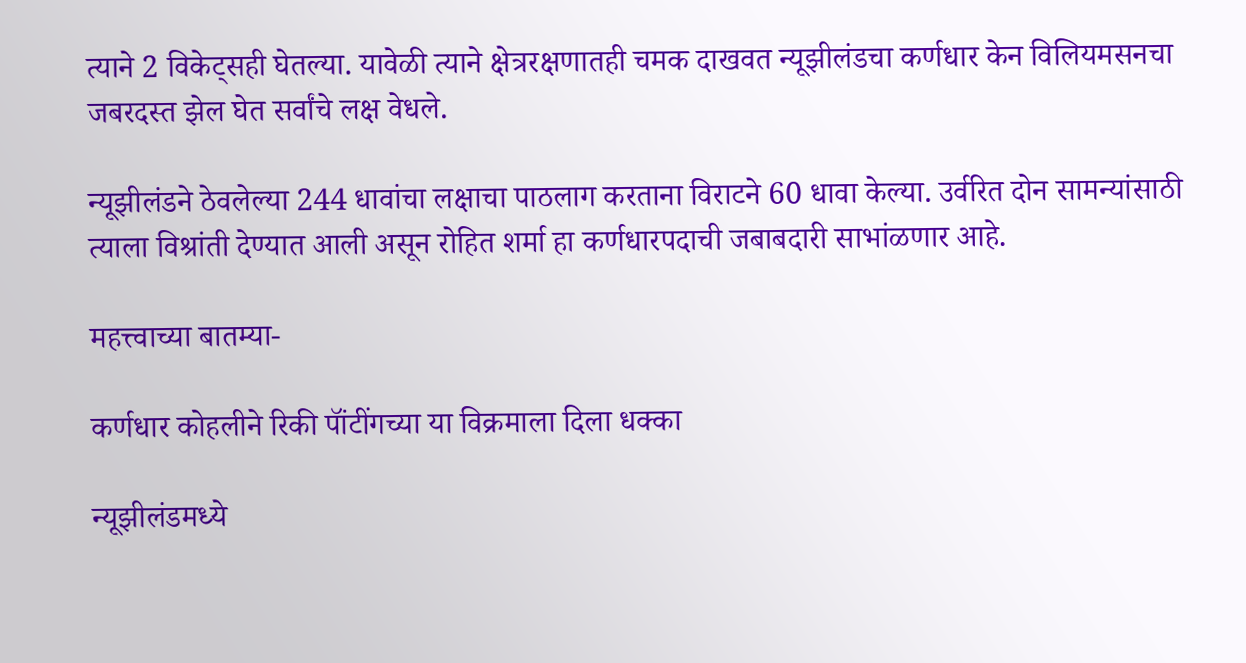त्याने 2 विकेट्सही घेतल्या. यावेळी त्याने क्षेत्ररक्षणातही चमक दाखवत न्यूझीलंडचा कर्णधार केन विलियमसनचा जबरदस्त झेल घेत सर्वांचे लक्ष वेधले.

न्यूझीलंडने ठेवलेल्या 244 धावांचा लक्षाचा पाठलाग करताना विराटने 60 धावा केल्या. उर्वरित दोन सामन्यांसाठी त्याला विश्रांती देण्यात आली असून रोहित शर्मा हा कर्णधारपदाची जबाबदारी साभांळणार आहे.

महत्त्वाच्या बातम्या-

कर्णधार कोहलीने रिकी पॉंटींगच्या या विक्रमाला दिला धक्का

न्यूझीलंडमध्ये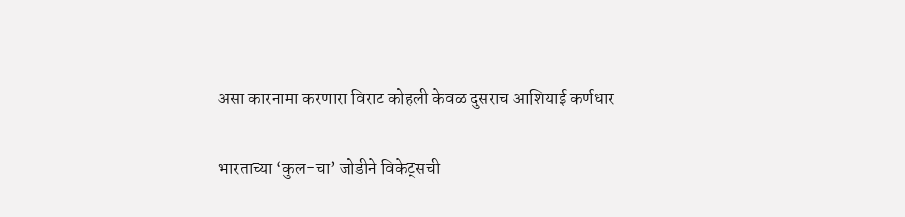असा कारनामा करणारा विराट कोहली केवळ दुसराच आशियाई कर्णधार

भारताच्या ‘कुल-चा’ जोडीने विकेट्सची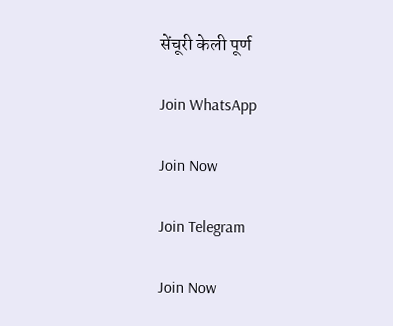सेंचूरी केली पूर्ण

Join WhatsApp

Join Now

Join Telegram

Join Now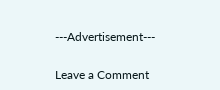---Advertisement---

Leave a Comment